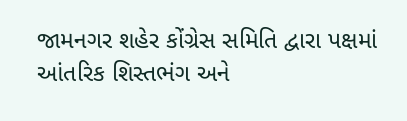જામનગર શહેર કોંગ્રેસ સમિતિ દ્વારા પક્ષમાં આંતરિક શિસ્તભંગ અને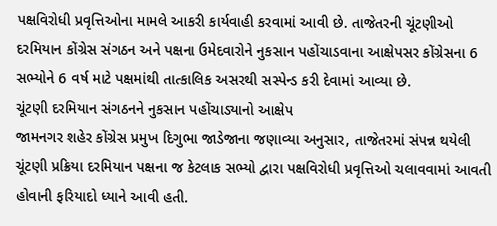પક્ષવિરોધી પ્રવૃત્તિઓના મામલે આકરી કાર્યવાહી કરવામાં આવી છે. તાજેતરની ચૂંટણીઓ દરમિયાન કોંગ્રેસ સંગઠન અને પક્ષના ઉમેદવારોને નુકસાન પહોંચાડવાના આક્ષેપસર કોંગ્રેસના 6 સભ્યોને 6 વર્ષ માટે પક્ષમાંથી તાત્કાલિક અસરથી સસ્પેન્ડ કરી દેવામાં આવ્યા છે.
ચૂંટણી દરમિયાન સંગઠનને નુકસાન પહોંચાડ્યાનો આક્ષેપ
જામનગર શહેર કોંગ્રેસ પ્રમુખ દિગુભા જાડેજાના જણાવ્યા અનુસાર, તાજેતરમાં સંપન્ન થયેલી ચૂંટણી પ્રક્રિયા દરમિયાન પક્ષના જ કેટલાક સભ્યો દ્વારા પક્ષવિરોધી પ્રવૃત્તિઓ ચલાવવામાં આવતી હોવાની ફરિયાદો ધ્યાને આવી હતી.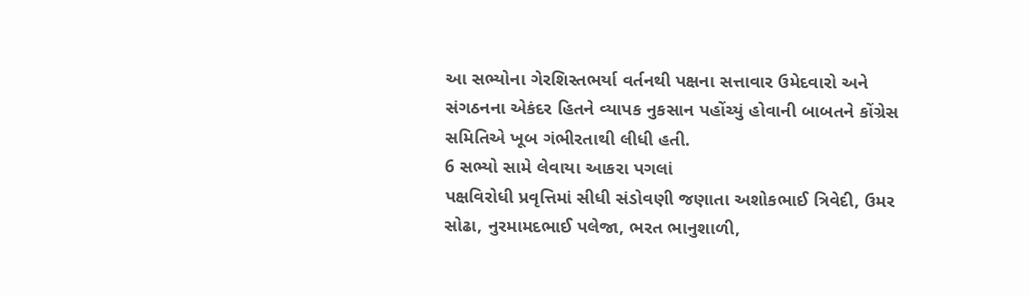આ સભ્યોના ગેરશિસ્તભર્યા વર્તનથી પક્ષના સત્તાવાર ઉમેદવારો અને સંગઠનના એકંદર હિતને વ્યાપક નુકસાન પહોંચ્યું હોવાની બાબતને કોંગ્રેસ સમિતિએ ખૂબ ગંભીરતાથી લીધી હતી.
6 સભ્યો સામે લેવાયા આકરા પગલાં
પક્ષવિરોધી પ્રવૃત્તિમાં સીધી સંડોવણી જણાતા અશોકભાઈ ત્રિવેદી, ઉમર સોઢા, નુરમામદભાઈ પલેજા, ભરત ભાનુશાળી,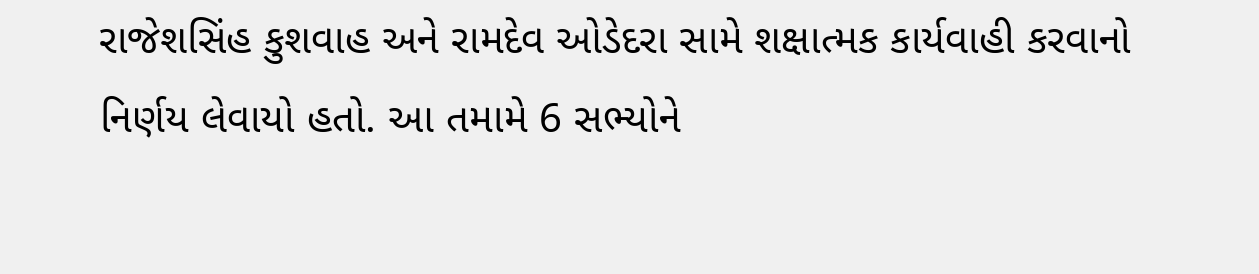રાજેશસિંહ કુશવાહ અને રામદેવ ઓડેદરા સામે શક્ષાત્મક કાર્યવાહી કરવાનો નિર્ણય લેવાયો હતો. આ તમામે 6 સભ્યોને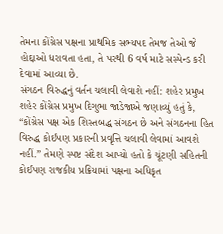તેમના કોંગ્રેસ પક્ષના પ્રાથમિક સભ્યપદ તેમજ તેઓ જે હોદ્દાઓ ધરાવતા હતા, તે પરથી 6 વર્ષ માટે સસ્પેન્ડ કરી દેવામાં આવ્યા છે.
સંગઠન વિરુદ્ધનું વર્તન ચલાવી લેવાશે નહીં: શહેર પ્રમુખ
શહેર કોંગ્રેસ પ્રમુખ દિગુભા જાડેજાએ જણાવ્યું હતું કે, “કોંગ્રેસ પક્ષ એક શિસ્તબદ્ધ સંગઠન છે અને સંગઠનના હિત વિરુદ્ધ કોઈપણ પ્રકારની પ્રવૃત્તિ ચલાવી લેવામાં આવશે નહીં.” તેમણે સ્પષ્ટ સંદેશ આપ્યો હતો કે ચૂંટણી સહિતની કોઈપણ રાજકીય પ્રક્રિયામાં પક્ષના અધિકૃત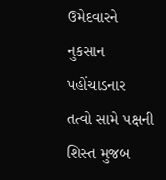ઉમેદવારને નુકસાન પહોંચાડનાર તત્વો સામે પક્ષની શિસ્ત મુજબ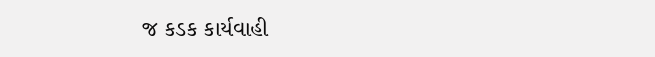જ કડક કાર્યવાહી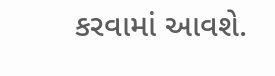કરવામાં આવશે.